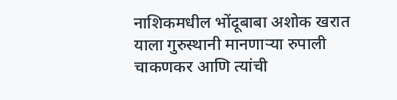नाशिकमधील भोंदूबाबा अशोक खरात याला गुरुस्थानी मानणाऱ्या रुपाली चाकणकर आणि त्यांची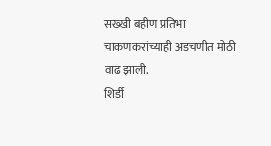सख्खी बहीण प्रतिभा चाकणकरांच्याही अडचणीत मोठी वाढ झाली.
शिर्डी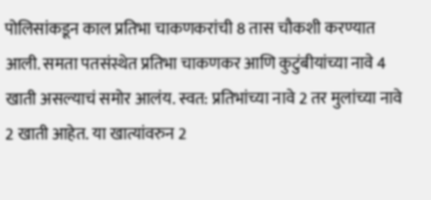पोलिसांकडून काल प्रतिभा चाकणकरांची 8 तास चौकशी करण्यात आली. समता पतसंस्थेत प्रतिभा चाकणकर आणि कुटुंबीयांच्या नावे 4 खाती असल्याचं समोर आलंय. स्वत: प्रतिभांच्या नावे 2 तर मुलांच्या नावे 2 खाती आहेत. या खात्यांवरुन 2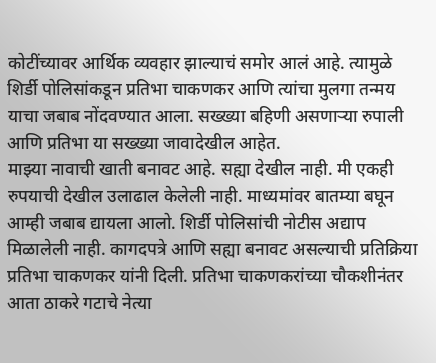कोटींच्यावर आर्थिक व्यवहार झाल्याचं समोर आलं आहे. त्यामुळे शिर्डी पोलिसांकडून प्रतिभा चाकणकर आणि त्यांचा मुलगा तन्मय याचा जबाब नोंदवण्यात आला. सख्ख्या बहिणी असणाऱ्या रुपाली आणि प्रतिभा या सख्ख्या जावादेखील आहेत.
माझ्या नावाची खाती बनावट आहे. सह्या देखील नाही. मी एकही रुपयाची देखील उलाढाल केलेली नाही. माध्यमांवर बातम्या बघून आम्ही जबाब द्यायला आलो. शिर्डी पोलिसांची नोटीस अद्याप मिळालेली नाही. कागदपत्रे आणि सह्या बनावट असल्याची प्रतिक्रिया प्रतिभा चाकणकर यांनी दिली. प्रतिभा चाकणकरांच्या चौकशीनंतर आता ठाकरे गटाचे नेत्या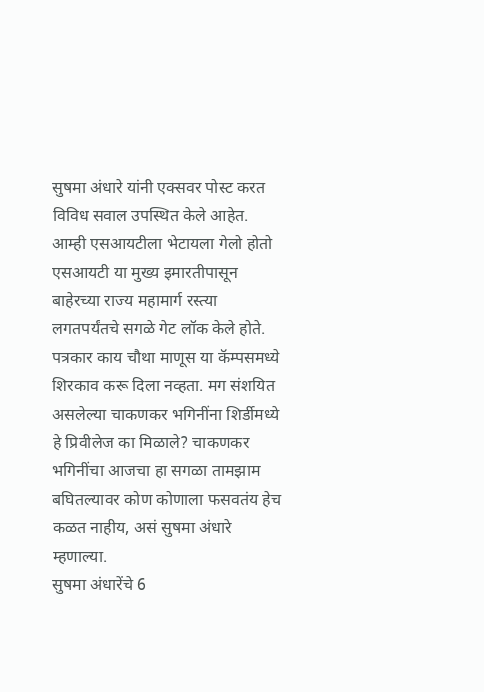सुषमा अंधारे यांनी एक्सवर पोस्ट करत विविध सवाल उपस्थित केले आहेत. आम्ही एसआयटीला भेटायला गेलो होतो एसआयटी या मुख्य इमारतीपासून बाहेरच्या राज्य महामार्ग रस्त्या लगतपर्यंतचे सगळे गेट लॉक केले होते. पत्रकार काय चौथा माणूस या कॅम्पसमध्ये शिरकाव करू दिला नव्हता. मग संशयित असलेल्या चाकणकर भगिनींना शिर्डीमध्ये हे प्रिवीलेज का मिळाले? चाकणकर भगिनींचा आजचा हा सगळा तामझाम बघितल्यावर कोण कोणाला फसवतंय हेच कळत नाहीय, असं सुषमा अंधारे म्हणाल्या.
सुषमा अंधारेंचे 6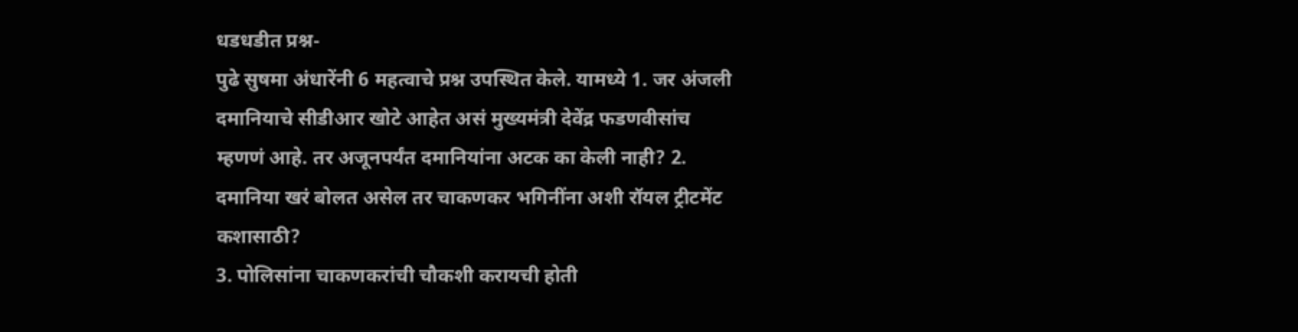धडधडीत प्रश्न-
पुढे सुषमा अंधारेंनी 6 महत्वाचे प्रश्न उपस्थित केले. यामध्ये 1. जर अंजली दमानियाचे सीडीआर खोटे आहेत असं मुख्यमंत्री देवेंद्र फडणवीसांच म्हणणं आहे. तर अजूनपर्यंत दमानियांना अटक का केली नाही? 2. दमानिया खरं बोलत असेल तर चाकणकर भगिनींना अशी रॉयल ट्रीटमेंट कशासाठी?
3. पोलिसांना चाकणकरांची चौकशी करायची होती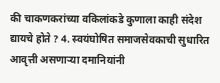की चाकणकरांच्या वकिलांकडे कुणाला काही संदेश द्यायचे होते ? 4. स्वयंघोषित समाजसेवकाची सुधारित आवृत्ती असणाऱ्या दमानियांनी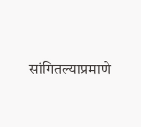सांगितल्याप्रमाणे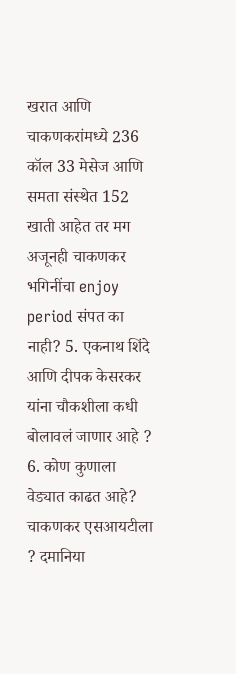खरात आणि चाकणकरांमध्ये 236 कॉल 33 मेसेज आणि समता संस्थेत 152 खाती आहेत तर मग अजूनही चाकणकर भगिनींचा enjoy period संपत का नाही? 5. एकनाथ शिंदे आणि दीपक केसरकर यांना चौकशीला कधी बोलावलं जाणार आहे ? 6. कोण कुणाला वेड्यात काढत आहे? चाकणकर एसआयटीला ? दमानिया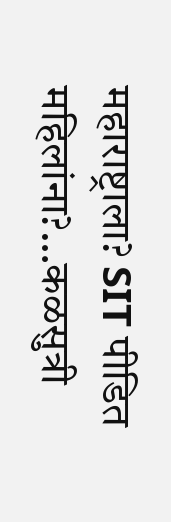महाराष्ट्राला? SIT पीडित महिलांना?…कळसुत्री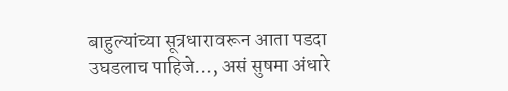बाहुल्यांच्या सूत्रधारावरून आता पडदा उघडलाच पाहिजे…, असं सुषमा अंधारे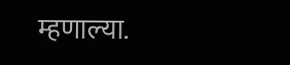म्हणाल्या.